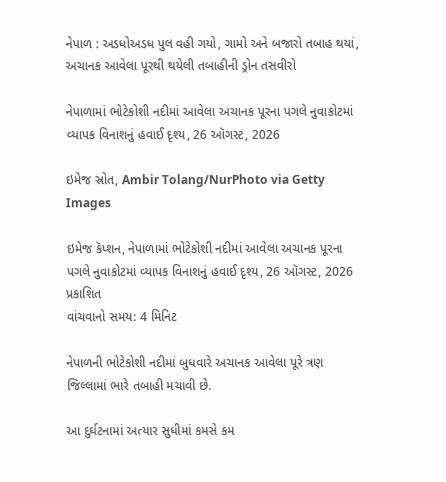નેપાળ : અડધોઅડધ પુલ વહી ગયો, ગામો અને બજારો તબાહ થયાં, અચાનક આવેલા પૂરથી થયેલી તબાહીની ડ્રોન તસવીરો

નેપાળામાં ભોટેકોશી નદીમાં આવેલા અચાનક પૂરના પગલે નુવાકોટમાં વ્યાપક વિનાશનું હવાઈ દૃશ્ય, 26 ઑગસ્ટ, 2026

ઇમેજ સ્રોત, Ambir Tolang/NurPhoto via Getty Images

ઇમેજ કૅપ્શન, નેપાળામાં ભોટેકોશી નદીમાં આવેલા અચાનક પૂરના પગલે નુવાકોટમાં વ્યાપક વિનાશનું હવાઈ દૃશ્ય, 26 ઑગસ્ટ, 2026
પ્રકાશિત
વાંચવાનો સમય: 4 મિનિટ

નેપાળની ભોટેકોશી નદીમાં બુધવારે અચાનક આવેલા પૂરે ત્રણ જિલ્લામાં ભારે તબાહી મચાવી છે.

આ દુર્ઘટનામાં અત્યાર સુધીમાં કમસે કમ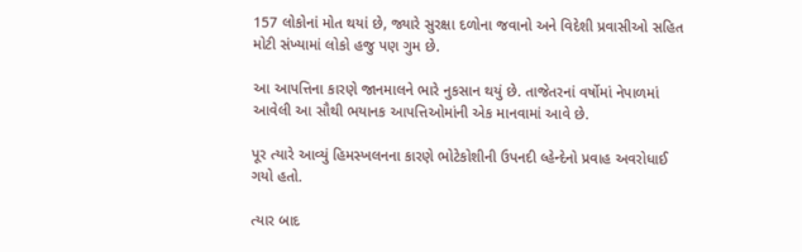157 લોકોનાં મોત થયાં છે, જ્યારે સુરક્ષા દળોના જવાનો અને વિદેશી પ્રવાસીઓ સહિત મોટી સંખ્યામાં લોકો હજુ પણ ગુમ છે.

આ આપત્તિના કારણે જાનમાલને ભારે નુકસાન થયું છે. તાજેતરનાં વર્ષોમાં નેપાળમાં આવેલી આ સૌથી ભયાનક આપત્તિઓમાંની એક માનવામાં આવે છે.

પૂર ત્યારે આવ્યું હિમસ્ખલનના કારણે ભોટેકોશીની ઉપનદી લ્હેન્દેનો પ્રવાહ અવરોધાઈ ગયો હતો.

ત્યાર બાદ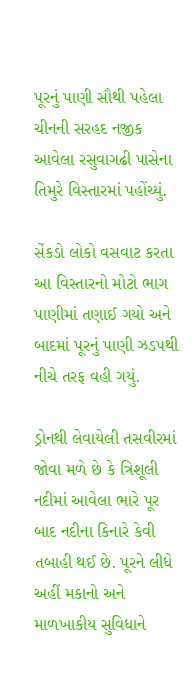પૂરનું પાણી સૌથી પહેલા ચીનની સરહદ નજીક આવેલા રસુવાગઢી પાસેના તિમુરે વિસ્તારમાં પહોંચ્યું.

સેંકડો લોકો વસવાટ કરતા આ વિસ્તારનો મોટો ભાગ પાણીમાં તણાઈ ગયો અને બાદમાં પૂરનું પાણી ઝડપથી નીચે તરફ વહી ગયું.

ડ્રોનથી લેવાયેલી તસવીરમાં જોવા મળે છે કે ત્રિશૂલી નદીમાં આવેલા ભારે પૂર બાદ નદીના કિનારે કેવી તબાહી થઈ છે. પૂરને લીધે અહીં મકાનો અને માળખાકીય સુવિધાને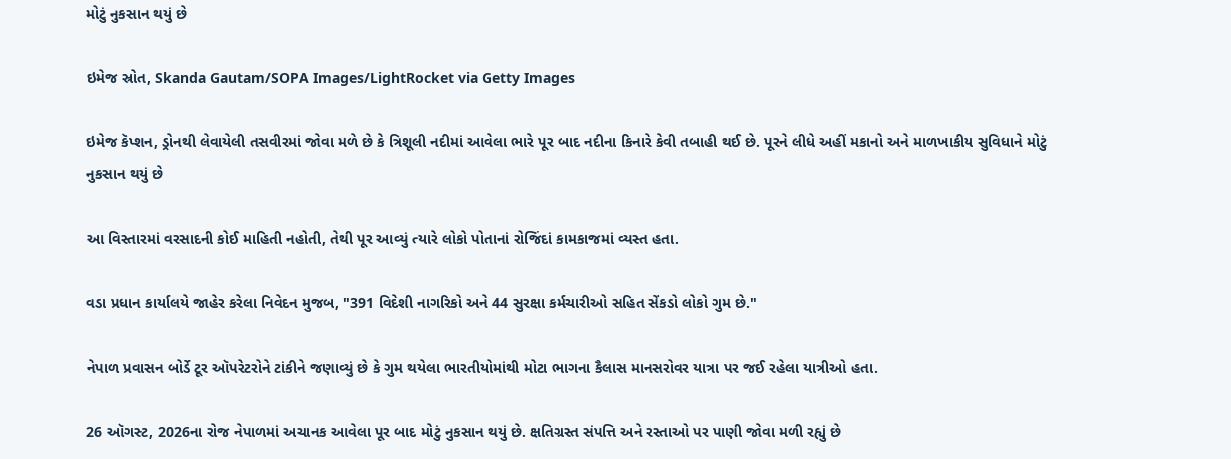મોટું નુકસાન થયું છે

ઇમેજ સ્રોત, Skanda Gautam/SOPA Images/LightRocket via Getty Images

ઇમેજ કૅપ્શન, ડ્રોનથી લેવાયેલી તસવીરમાં જોવા મળે છે કે ત્રિશૂલી નદીમાં આવેલા ભારે પૂર બાદ નદીના કિનારે કેવી તબાહી થઈ છે. પૂરને લીધે અહીં મકાનો અને માળખાકીય સુવિધાને મોટું નુકસાન થયું છે

આ વિસ્તારમાં વરસાદની કોઈ માહિતી નહોતી, તેથી પૂર આવ્યું ત્યારે લોકો પોતાનાં રોજિંદાં કામકાજમાં વ્યસ્ત હતા.

વડા પ્રધાન કાર્યાલયે જાહેર કરેલા નિવેદન મુજબ, "391 વિદેશી નાગરિકો અને 44 સુરક્ષા કર્મચારીઓ સહિત સેંકડો લોકો ગુમ છે."

નેપાળ પ્રવાસન બોર્ડે ટૂર ઑપરેટરોને ટાંકીને જણાવ્યું છે કે ગુમ થયેલા ભારતીયોમાંથી મોટા ભાગના કૈલાસ માનસરોવર યાત્રા પર જઈ રહેલા યાત્રીઓ હતા.

26 ઑગસ્ટ, 2026ના રોજ નેપાળમાં અચાનક આવેલા પૂર બાદ મોટું નુકસાન થયું છે. ક્ષતિગ્રસ્ત સંપત્તિ અને રસ્તાઓ પર પાણી જોવા મળી રહ્યું છે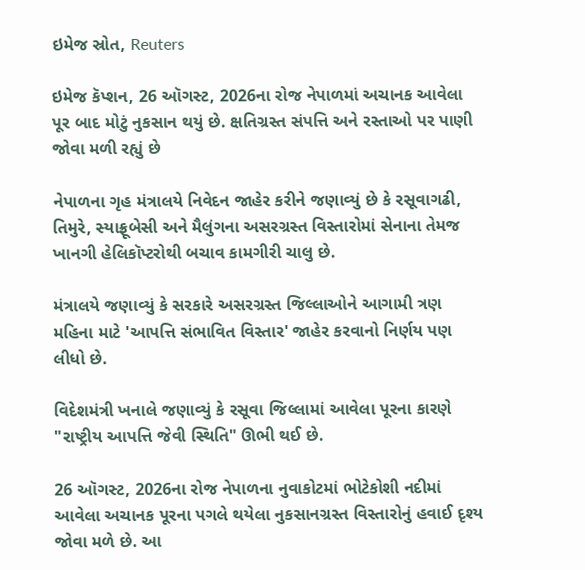ઇમેજ સ્રોત, Reuters

ઇમેજ કૅપ્શન, 26 ઑગસ્ટ, 2026ના રોજ નેપાળમાં અચાનક આવેલા પૂર બાદ મોટું નુકસાન થયું છે. ક્ષતિગ્રસ્ત સંપત્તિ અને રસ્તાઓ પર પાણી જોવા મળી રહ્યું છે

નેપાળના ગૃહ મંત્રાલયે નિવેદન જાહેર કરીને જણાવ્યું છે કે રસૂવાગઢી, તિમુરે, સ્યાફ્રૂબેસી અને મૈલુંગના અસરગ્રસ્ત વિસ્તારોમાં સેનાના તેમજ ખાનગી હેલિકૉપ્ટરોથી બચાવ કામગીરી ચાલુ છે.

મંત્રાલયે જણાવ્યું કે સરકારે અસરગ્રસ્ત જિલ્લાઓને આગામી ત્રણ મહિના માટે 'આપત્તિ સંભાવિત વિસ્તાર' જાહેર કરવાનો નિર્ણય પણ લીધો છે.

વિદેશમંત્રી ખનાલે જણાવ્યું કે રસૂવા જિલ્લામાં આવેલા પૂરના કારણે "રાષ્ટ્રીય આપત્તિ જેવી સ્થિતિ" ઊભી થઈ છે.

26 ઑગસ્ટ, 2026ના રોજ નેપાળના નુવાકોટમાં ભોટેકોશી નદીમાં આવેલા અચાનક પૂરના પગલે થયેલા નુકસાનગ્રસ્ત વિસ્તારોનું હવાઈ દૃશ્ય જોવા મળે છે. આ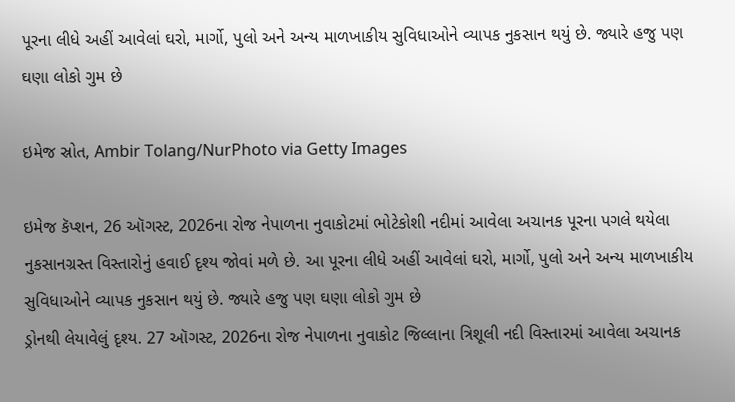પૂરના લીધે અહીં આવેલાં ઘરો, માર્ગો, પુલો અને અન્ય માળખાકીય સુવિધાઓને વ્યાપક નુકસાન થયું છે. જ્યારે હજુ પણ ઘણા લોકો ગુમ છે

ઇમેજ સ્રોત, Ambir Tolang/NurPhoto via Getty Images

ઇમેજ કૅપ્શન, 26 ઑગસ્ટ, 2026ના રોજ નેપાળના નુવાકોટમાં ભોટેકોશી નદીમાં આવેલા અચાનક પૂરના પગલે થયેલા નુકસાનગ્રસ્ત વિસ્તારોનું હવાઈ દૃશ્ય જોવાં મળે છે. આ પૂરના લીધે અહીં આવેલાં ઘરો, માર્ગો, પુલો અને અન્ય માળખાકીય સુવિધાઓને વ્યાપક નુકસાન થયું છે. જ્યારે હજુ પણ ઘણા લોકો ગુમ છે
ડ્રોનથી લેયાવેલું દૃશ્ય. 27 ઑગસ્ટ, 2026ના રોજ નેપાળના નુવાકોટ જિલ્લાના ત્રિશૂલી નદી વિસ્તારમાં આવેલા અચાનક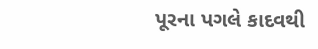પૂરના પગલે કાદવથી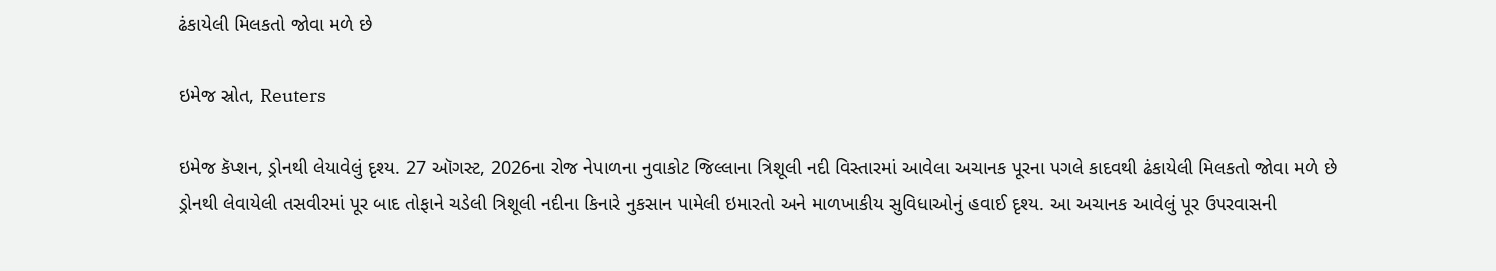ઢંકાયેલી મિલકતો જોવા મળે છે

ઇમેજ સ્રોત, Reuters

ઇમેજ કૅપ્શન, ડ્રોનથી લેયાવેલું દૃશ્ય. 27 ઑગસ્ટ, 2026ના રોજ નેપાળના નુવાકોટ જિલ્લાના ત્રિશૂલી નદી વિસ્તારમાં આવેલા અચાનક પૂરના પગલે કાદવથી ઢંકાયેલી મિલકતો જોવા મળે છે
ડ્રોનથી લેવાયેલી તસવીરમાં પૂર બાદ તોફાને ચડેલી ત્રિશૂલી નદીના કિનારે નુકસાન પામેલી ઇમારતો અને માળખાકીય સુવિધાઓનું હવાઈ દૃશ્ય. આ અચાનક આવેલું પૂર ઉપરવાસની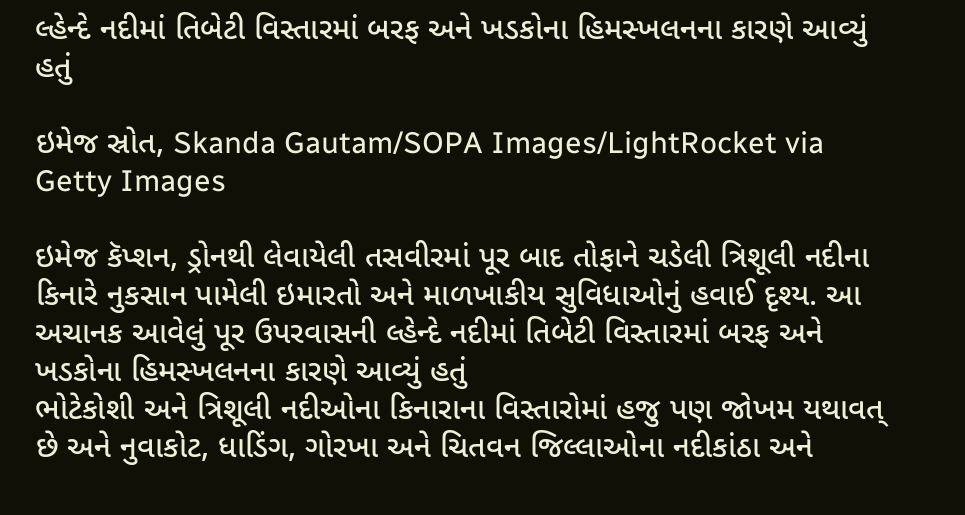લ્હેન્દે નદીમાં તિબેટી વિસ્તારમાં બરફ અને ખડકોના હિમસ્ખલનના કારણે આવ્યું હતું

ઇમેજ સ્રોત, Skanda Gautam/SOPA Images/LightRocket via Getty Images

ઇમેજ કૅપ્શન, ડ્રોનથી લેવાયેલી તસવીરમાં પૂર બાદ તોફાને ચડેલી ત્રિશૂલી નદીના કિનારે નુકસાન પામેલી ઇમારતો અને માળખાકીય સુવિધાઓનું હવાઈ દૃશ્ય. આ અચાનક આવેલું પૂર ઉપરવાસની લ્હેન્દે નદીમાં તિબેટી વિસ્તારમાં બરફ અને ખડકોના હિમસ્ખલનના કારણે આવ્યું હતું
ભોટેકોશી અને ત્રિશૂલી નદીઓના કિનારાના વિસ્તારોમાં હજુ પણ જોખમ યથાવત્ છે અને નુવાકોટ, ધાડિંગ, ગોરખા અને ચિતવન જિલ્લાઓના નદીકાંઠા અને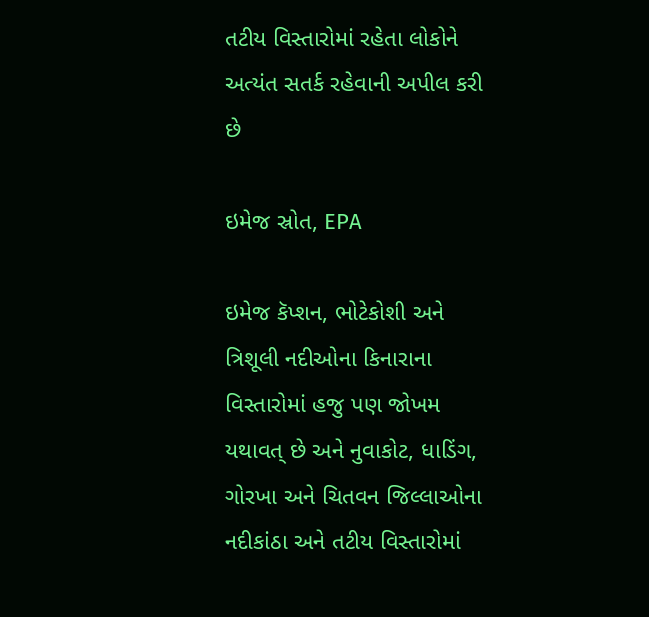તટીય વિસ્તારોમાં રહેતા લોકોને અત્યંત સતર્ક રહેવાની અપીલ કરી છે

ઇમેજ સ્રોત, EPA

ઇમેજ કૅપ્શન, ભોટેકોશી અને ત્રિશૂલી નદીઓના કિનારાના વિસ્તારોમાં હજુ પણ જોખમ યથાવત્ છે અને નુવાકોટ, ધાડિંગ, ગોરખા અને ચિતવન જિલ્લાઓના નદીકાંઠા અને તટીય વિસ્તારોમાં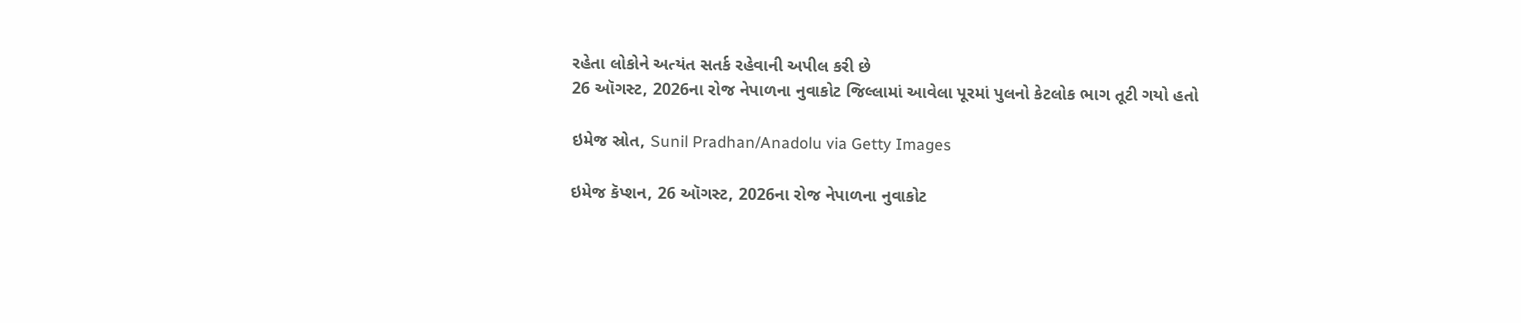રહેતા લોકોને અત્યંત સતર્ક રહેવાની અપીલ કરી છે
26 ઑગસ્ટ, 2026ના રોજ નેપાળના નુવાકોટ જિલ્લામાં આવેલા પૂરમાં પુલનો કેટલોક ભાગ તૂટી ગયો હતો

ઇમેજ સ્રોત, Sunil Pradhan/Anadolu via Getty Images

ઇમેજ કૅપ્શન, 26 ઑગસ્ટ, 2026ના રોજ નેપાળના નુવાકોટ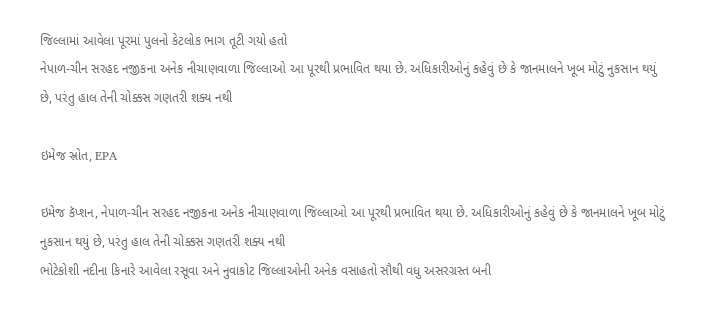જિલ્લામાં આવેલા પૂરમાં પુલનો કેટલોક ભાગ તૂટી ગયો હતો
નેપાળ-ચીન સરહદ નજીકના અનેક નીચાણવાળા જિલ્લાઓ આ પૂરથી પ્રભાવિત થયા છે. અધિકારીઓનું કહેવું છે કે જાનમાલને ખૂબ મોટું નુકસાન થયું છે, પરંતુ હાલ તેની ચોક્કસ ગણતરી શક્ય નથી

ઇમેજ સ્રોત, EPA

ઇમેજ કૅપ્શન, નેપાળ-ચીન સરહદ નજીકના અનેક નીચાણવાળા જિલ્લાઓ આ પૂરથી પ્રભાવિત થયા છે. અધિકારીઓનું કહેવું છે કે જાનમાલને ખૂબ મોટું નુકસાન થયું છે, પરંતુ હાલ તેની ચોક્કસ ગણતરી શક્ય નથી
ભોટેકોશી નદીના કિનારે આવેલા રસૂવા અને નુવાકોટ જિલ્લાઓની અનેક વસાહતો સૌથી વધુ અસરગ્રસ્ત બની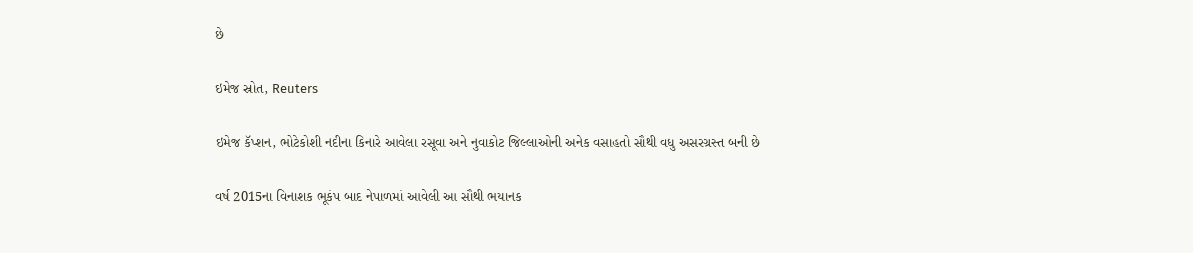છે

ઇમેજ સ્રોત, Reuters

ઇમેજ કૅપ્શન, ભોટેકોશી નદીના કિનારે આવેલા રસૂવા અને નુવાકોટ જિલ્લાઓની અનેક વસાહતો સૌથી વધુ અસરગ્રસ્ત બની છે

વર્ષ 2015ના વિનાશક ભૂકંપ બાદ નેપાળમાં આવેલી આ સૌથી ભયાનક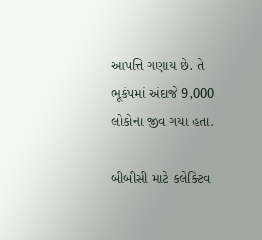આપત્તિ ગણાય છે. તે ભૂકંપમાં અંદાજે 9,000 લોકોના જીવ ગયા હતા.

બીબીસી માટે કલેક્ટિવ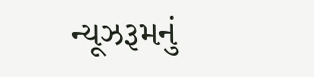ન્યૂઝરૂમનું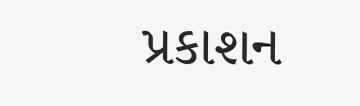પ્રકાશન